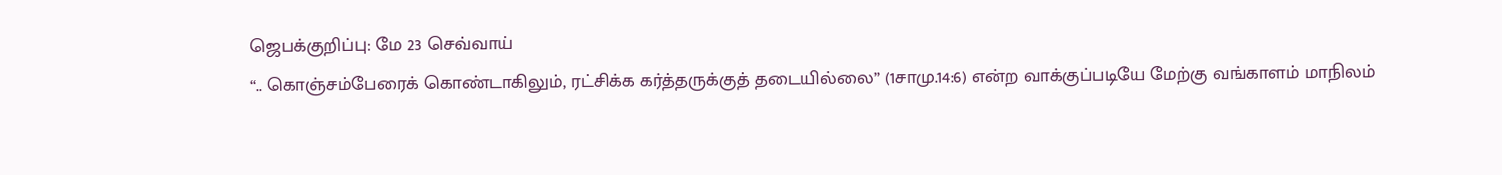ஜெபக்குறிப்பு: மே 23 செவ்வாய்
“.. கொஞ்சம்பேரைக் கொண்டாகிலும், ரட்சிக்க கர்த்தருக்குத் தடையில்லை” (1சாமு.14:6) என்ற வாக்குப்படியே மேற்கு வங்காளம் மாநிலம்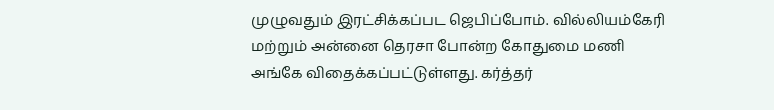முழுவதும் இரட்சிக்கப்பட ஜெபிப்போம். வில்லியம்கேரி மற்றும் அன்னை தெரசா போன்ற கோதுமை மணி அங்கே விதைக்கப்பட்டுள்ளது. கர்த்தர்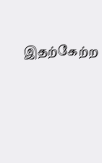இதற்கேற்ற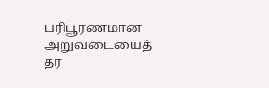பரிபூரணமான அறுவடையைத் தர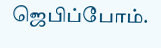ஜெபிப்போம்.